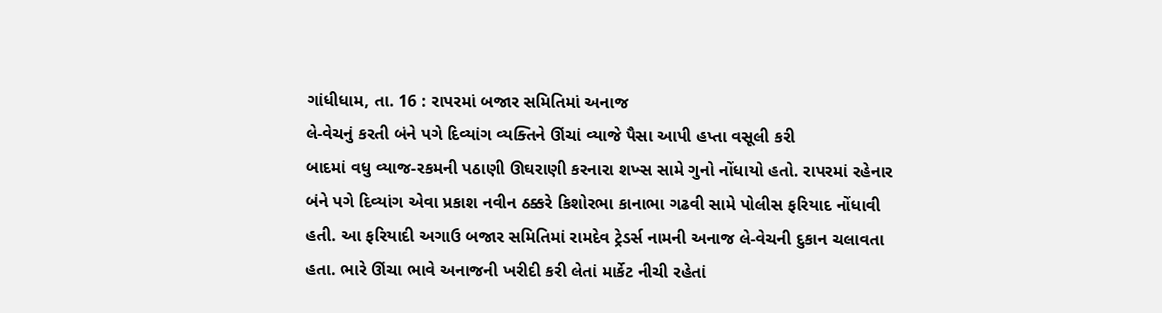ગાંધીધામ, તા. 16 : રાપરમાં બજાર સમિતિમાં અનાજ
લે-વેચનું કરતી બંને પગે દિવ્યાંગ વ્યક્તિને ઊંચાં વ્યાજે પૈસા આપી હપ્તા વસૂલી કરી
બાદમાં વધુ વ્યાજ-રકમની પઠાણી ઊઘરાણી કરનારા શખ્સ સામે ગુનો નોંધાયો હતો. રાપરમાં રહેનાર
બંને પગે દિવ્યાંગ એવા પ્રકાશ નવીન ઠક્કરે કિશોરભા કાનાભા ગઢવી સામે પોલીસ ફરિયાદ નોંધાવી
હતી. આ ફરિયાદી અગાઉ બજાર સમિતિમાં રામદેવ ટ્રેડર્સ નામની અનાજ લે-વેચની દુકાન ચલાવતા
હતા. ભારે ઊંચા ભાવે અનાજની ખરીદી કરી લેતાં માર્કેટ નીચી રહેતાં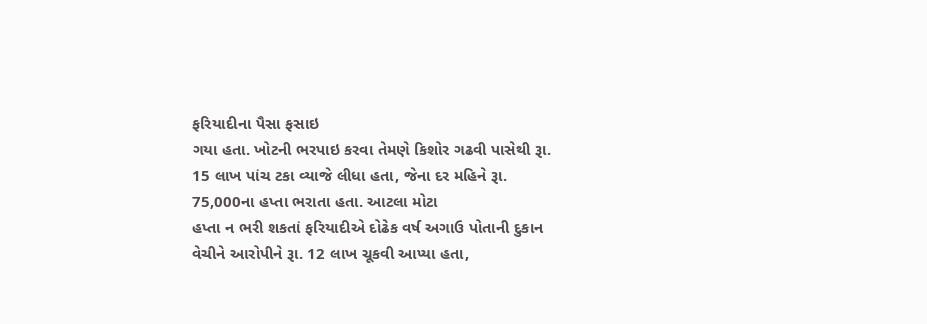ફરિયાદીના પૈસા ફસાઇ
ગયા હતા. ખોટની ભરપાઇ કરવા તેમણે કિશોર ગઢવી પાસેથી રૂા. 15 લાખ પાંચ ટકા વ્યાજે લીધા હતા, જેના દર મહિને રૂા. 75,000ના હપ્તા ભરાતા હતા. આટલા મોટા
હપ્તા ન ભરી શકતાં ફરિયાદીએ દોઢેક વર્ષ અગાઉ પોતાની દુકાન વેચીને આરોપીને રૂા. 12 લાખ ચૂકવી આપ્યા હતા,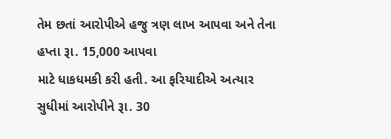તેમ છતાં આરોપીએ હજુ ત્રણ લાખ આપવા અને તેના
હપ્તા રૂા. 15,000 આપવા
માટે ધાકધમકી કરી હતી. આ ફરિયાદીએ અત્યાર સુધીમાં આરોપીને રૂા. 30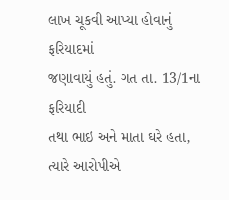લાખ ચૂકવી આપ્યા હોવાનું ફરિયાદમાં
જણાવાયું હતું. ગત તા. 13/1ના ફરિયાદી
તથા ભાઇ અને માતા ઘરે હતા, ત્યારે આરોપીએ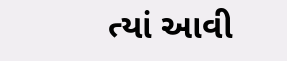ત્યાં આવી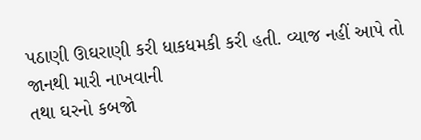પઠાણી ઊઘરાણી કરી ધાકધમકી કરી હતી. વ્યાજ નહીં આપે તો જાનથી મારી નાખવાની
તથા ઘરનો કબજો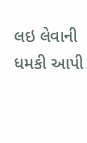લઇ લેવાની ધમકી આપી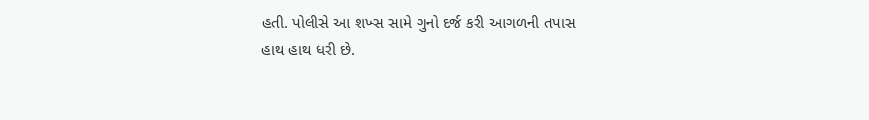હતી. પોલીસે આ શખ્સ સામે ગુનો દર્જ કરી આગળની તપાસ
હાથ હાથ ધરી છે.